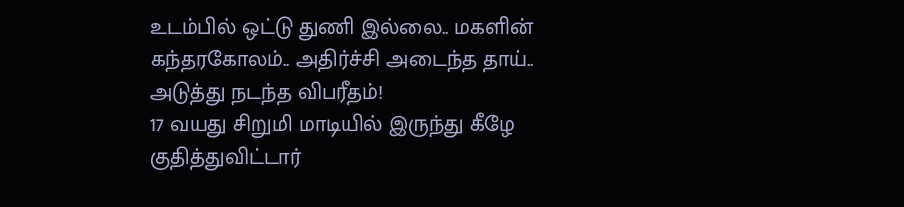உடம்பில் ஒட்டு துணி இல்லை.. மகளின் கந்தரகோலம்.. அதிர்ச்சி அடைந்த தாய்.. அடுத்து நடந்த விபரீதம்!
17 வயது சிறுமி மாடியில் இருந்து கீழே குதித்துவிட்டார்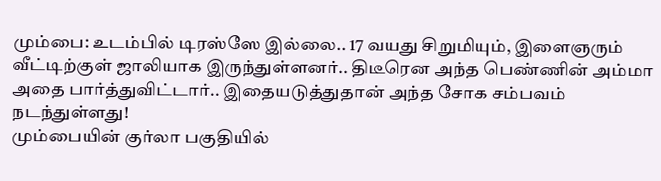மும்பை: உடம்பில் டிரஸ்ஸே இல்லை.. 17 வயது சிறுமியும், இளைஞரும் வீட்டிற்குள் ஜாலியாக இருந்துள்ளனர்.. திடீரென அந்த பெண்ணின் அம்மா அதை பார்த்துவிட்டார்.. இதையடுத்துதான் அந்த சோக சம்பவம் நடந்துள்ளது!
மும்பையின் குர்லா பகுதியில்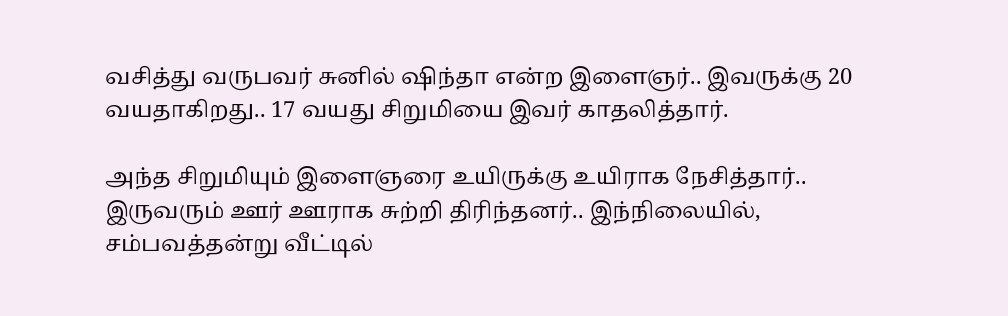வசித்து வருபவர் சுனில் ஷிந்தா என்ற இளைஞர்.. இவருக்கு 20 வயதாகிறது.. 17 வயது சிறுமியை இவர் காதலித்தார்.

அந்த சிறுமியும் இளைஞரை உயிருக்கு உயிராக நேசித்தார்.. இருவரும் ஊர் ஊராக சுற்றி திரிந்தனர்.. இந்நிலையில், சம்பவத்தன்று வீட்டில்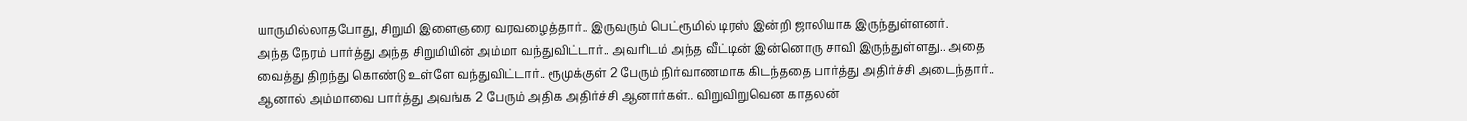யாருமில்லாதபோது, சிறுமி இளைஞரை வரவழைத்தார்.. இருவரும் பெட்ரூமில் டிரஸ் இன்றி ஜாலியாக இருந்துள்ளனர்.
அந்த நேரம் பார்த்து அந்த சிறுமியின் அம்மா வந்துவிட்டார்.. அவரிடம் அந்த வீட்டின் இன்னொரு சாவி இருந்துள்ளது.. அதை வைத்து திறந்து கொண்டு உள்ளே வந்துவிட்டார்.. ரூமுக்குள் 2 பேரும் நிர்வாணமாக கிடந்ததை பார்த்து அதிர்ச்சி அடைந்தார்.. ஆனால் அம்மாவை பார்த்து அவங்க 2 பேரும் அதிக அதிர்ச்சி ஆனார்கள்.. விறுவிறுவென காதலன்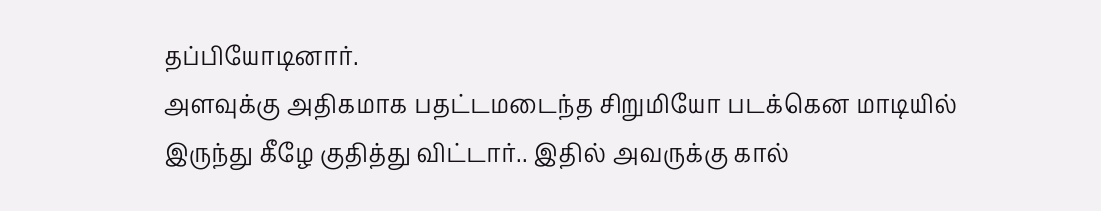தப்பியோடினார்.
அளவுக்கு அதிகமாக பதட்டமடைந்த சிறுமியோ படக்கென மாடியில் இருந்து கீழே குதித்து விட்டார்.. இதில் அவருக்கு கால்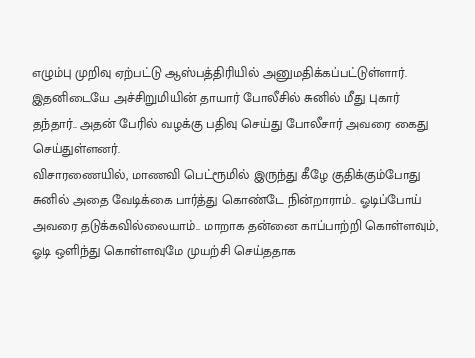எழும்பு முறிவு ஏற்பட்டு ஆஸ்பத்திரியில் அனுமதிக்கப்பட்டுள்ளார். இதனிடையே அச்சிறுமியின் தாயார் போலீசில் சுனில் மீது புகார் தந்தார்.. அதன் பேரில் வழக்கு பதிவு செய்து போலீசார் அவரை கைது செய்துள்ளனர்.
விசாரணையில், மாணவி பெட்ரூமில் இருந்து கீழே குதிக்கும்போது சுனில் அதை வேடிக்கை பார்த்து கொண்டே நின்றாராம்.. ஓடிப்போய் அவரை தடுக்கவில்லையாம்.. மாறாக தன்னை காப்பாற்றி கொள்ளவும், ஓடி ஒளிந்து கொள்ளவுமே முயற்சி செய்ததாக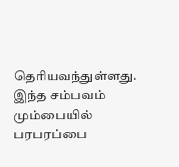தெரியவந்துள்ளது. இந்த சம்பவம் மும்பையில் பரபரப்பை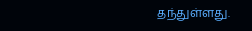தந்துள்ளது.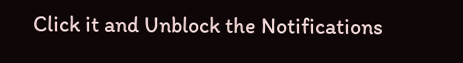Click it and Unblock the Notifications